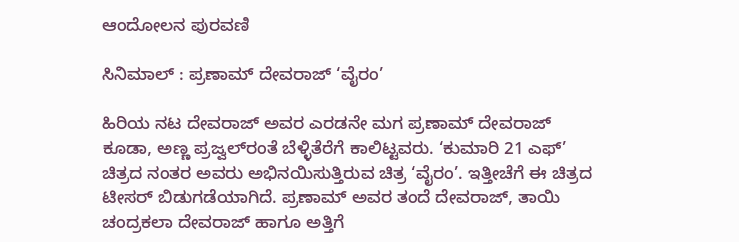ಆಂದೋಲನ ಪುರವಣಿ

ಸಿನಿಮಾಲ್‌ : ಪ್ರಣಾಮ್ ದೇವರಾಜ್ ‘ವೈರಂ’

ಹಿರಿಯ ನಟ ದೇವರಾಜ್ ಅವರ ಎರಡನೇ ಮಗ ಪ್ರಣಾಮ್ ದೇವರಾಜ್ ಕೂಡಾ, ಅಣ್ಣ ಪ್ರಜ್ವಲ್‌ರಂತೆ ಬೆಳ್ಳಿತೆರೆಗೆ ಕಾಲಿಟ್ಟವರು. ‘ಕುಮಾರಿ 21 ಎಫ್’ ಚಿತ್ರದ ನಂತರ ಅವರು ಅಭಿನಯಿಸುತ್ತಿರುವ ಚಿತ್ರ ‘ವೈರಂ’. ಇತ್ತೀಚೆಗೆ ಈ ಚಿತ್ರದ ಟೀಸರ್ ಬಿಡುಗಡೆಯಾಗಿದೆ. ಪ್ರಣಾಮ್ ಅವರ ತಂದೆ ದೇವರಾಜ್, ತಾಯಿ ಚಂದ್ರಕಲಾ ದೇವರಾಜ್ ಹಾಗೂ ಅತ್ತಿಗೆ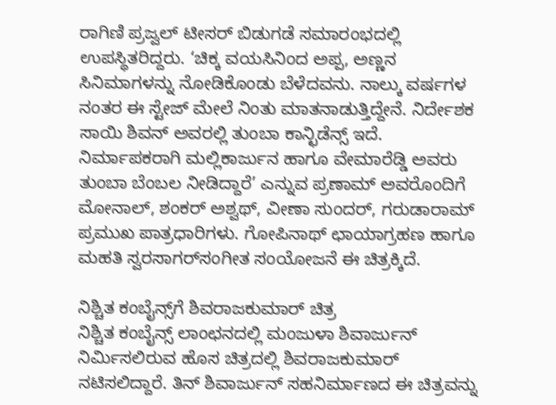ರಾಗಿಣಿ ಪ್ರಜ್ವಲ್ ಟೀಸರ್ ಬಿಡುಗಡೆ ಸಮಾರಂಭದಲ್ಲಿ ಉಪಸ್ಥಿತರಿದ್ದರು. ‘ಚಿಕ್ಕ ವಯಸಿನಿಂದ ಅಪ್ಪ, ಅಣ್ಣನ ಸಿನಿಮಾಗಳನ್ನು ನೋಡಿಕೊಂಡು ಬೆಳೆದವನು. ನಾಲ್ಕು ವರ್ಷಗಳ ನಂತರ ಈ ಸ್ಟೇಜ್ ಮೇಲೆ ನಿಂತು ಮಾತನಾಡುತ್ತಿದ್ದೇನೆ. ನಿರ್ದೇಶಕ ಸಾಯಿ ಶಿವನ್ ಅವರಲ್ಲಿ ತುಂಬಾ ಕಾನ್ಛಿಡೆನ್ಸ್ ಇದೆ. ನಿರ್ಮಾಪಕರಾಗಿ ಮಲ್ಲಿಕಾರ್ಜುನ ಹಾಗೂ ವೇಮಾರೆಡ್ಡಿ ಅವರು ತುಂಬಾ ಬೆಂಬಲ ನೀಡಿದ್ದಾರೆ’ ಎನ್ನುವ ಪ್ರಣಾಮ್ ಅವರೊಂದಿಗೆ ಮೋನಾಲ್, ಶಂಕರ್ ಅಶ್ವಥ್, ವೀಣಾ ಸುಂದರ್, ಗರುಡಾರಾಮ್ ಪ್ರಮುಖ ಪಾತ್ರಧಾರಿಗಳು. ಗೋಪಿನಾಥ್ ಛಾಯಾಗ್ರಹಣ ಹಾಗೂ ಮಹತಿ ಸ್ವರಸಾಗರ್‌ಸಂಗೀತ ಸಂಯೋಜನೆ ಈ ಚಿತ್ರಕ್ಕಿದೆ.

ನಿಶ್ಚಿತ ಕಂಬೈನ್ಸ್‌ಗೆ ಶಿವರಾಜಕುಮಾರ್ ಚಿತ್ರ
ನಿಶ್ಚಿತ ಕಂಬೈನ್ಸ್ ಲಾಂಛನದಲ್ಲಿ ಮಂಜುಳಾ ಶಿವಾರ್ಜುನ್ ನಿರ್ಮಿಸಲಿರುವ ಹೊಸ ಚಿತ್ರದಲ್ಲಿ ಶಿವರಾಜಕುಮಾರ್ ನಟಿಸಲಿದ್ದಾರೆ. ತಿನ್ ಶಿವಾರ್ಜುನ್ ಸಹನಿರ್ಮಾಣದ ಈ ಚಿತ್ರವನ್ನು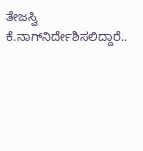ತೇಜಸ್ವಿ ಕೆ.ನಾಗ್‌ನಿರ್ದೇಶಿಸಲಿದ್ದಾರೆ..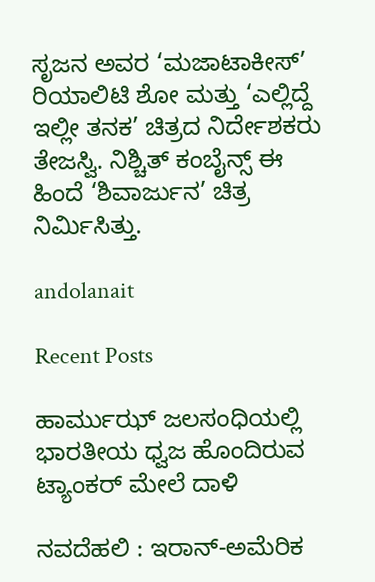ಸೃಜನ ಅವರ ‘ಮಜಾಟಾಕೀಸ್’ ರಿಯಾಲಿಟಿ ಶೋ ಮತ್ತು ‘ಎಲ್ಲಿದ್ದೆ ಇಲ್ಲೀ ತನಕ’ ಚಿತ್ರದ ನಿರ್ದೇಶಕರು ತೇಜಸ್ವಿ. ನಿಶ್ಚಿತ್ ಕಂಬೈನ್ಸ್ ಈ ಹಿಂದೆ ‘ಶಿವಾರ್ಜುನ’ ಚಿತ್ರ ನಿರ್ಮಿಸಿತ್ತು.

andolanait

Recent Posts

ಹಾರ್ಮುಝ್ ಜಲಸಂಧಿಯಲ್ಲಿ ಭಾರತೀಯ ಧ್ವಜ ಹೊಂದಿರುವ ಟ್ಯಾಂಕರ್ ಮೇಲೆ ದಾಳಿ

ನವದೆಹಲಿ : ಇರಾನ್-ಅಮೆರಿಕ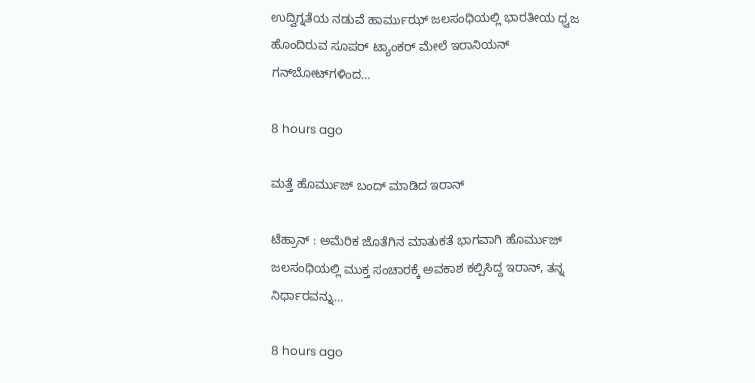ಉದ್ವಿಗ್ನತೆಯ ನಡುವೆ ಹಾರ್ಮುಝ್ ಜಲಸಂಧಿಯಲ್ಲಿ ಭಾರತೀಯ ಧ್ವಜ ಹೊಂದಿರುವ ಸೂಪರ್ ಟ್ಯಾಂಕರ್ ಮೇಲೆ ಇರಾನಿಯನ್ ಗನ್‌ಬೋಟ್‌ಗಳಿಂದ…

8 hours ago

ಮತ್ತೆ ಹೊರ್ಮುಜ್‌ ಬಂದ್‌ ಮಾಡಿದ ಇರಾನ್‌

ಟೆಹ್ರಾನ್ : ಅಮೆರಿಕ ಜೊತೆಗಿನ ಮಾತುಕತೆ ಭಾಗವಾಗಿ ಹೊರ್ಮುಜ್‌ ಜಲಸಂಧಿಯಲ್ಲಿ ಮುಕ್ತ ಸಂಚಾರಕ್ಕೆ ಅವಕಾಶ ಕಲ್ಪಿಸಿದ್ದ ಇರಾನ್‌, ತನ್ನ ನಿರ್ಧಾರವನ್ನು…

8 hours ago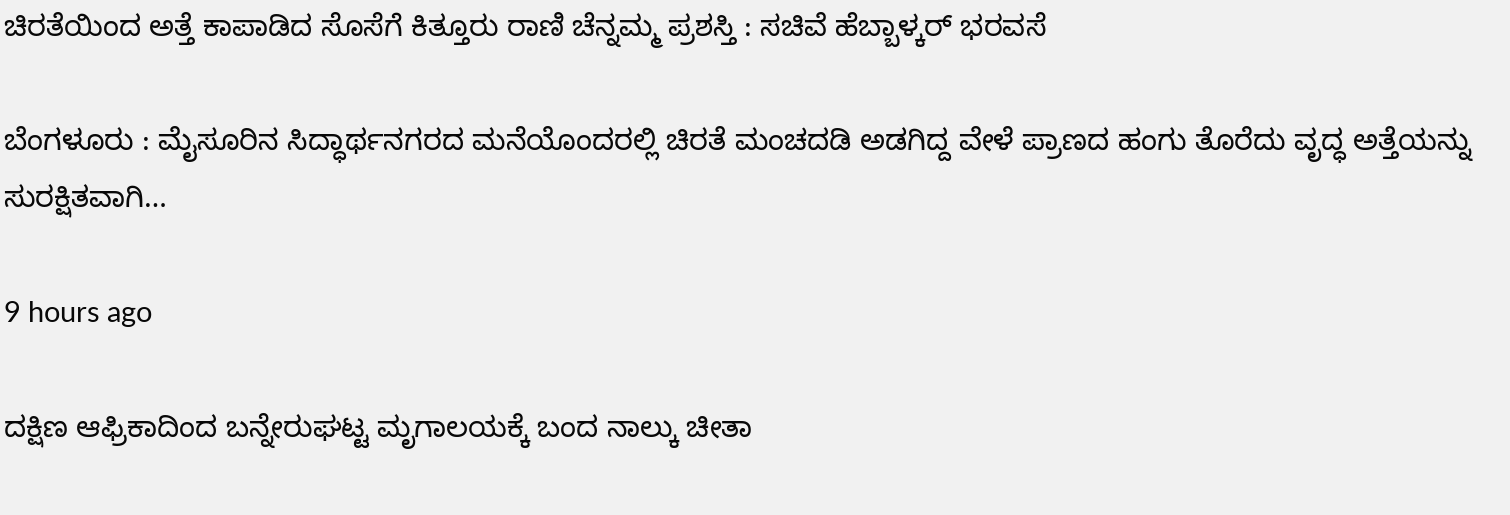ಚಿರತೆಯಿಂದ ಅತ್ತೆ ಕಾಪಾಡಿದ ಸೊಸೆಗೆ ಕಿತ್ತೂರು ರಾಣಿ ಚೆನ್ನಮ್ಮ ಪ್ರಶಸ್ತಿ : ಸಚಿವೆ ಹೆಬ್ಬಾಳ್ಕರ್‌ ಭರವಸೆ

ಬೆಂಗಳೂರು : ಮೈಸೂರಿನ ಸಿದ್ಧಾರ್ಥನಗರದ ಮನೆಯೊಂದರಲ್ಲಿ ಚಿರತೆ ಮಂಚದಡಿ ಅಡಗಿದ್ದ ವೇಳೆ ಪ್ರಾಣದ ಹಂಗು ತೊರೆದು ವೃದ್ಧ ಅತ್ತೆಯನ್ನು ಸುರಕ್ಷಿತವಾಗಿ…

9 hours ago

ದಕ್ಷಿಣ ಆಫ್ರಿಕಾದಿಂದ ಬನ್ನೇರುಘಟ್ಟ ಮೃಗಾಲಯಕ್ಕೆ ಬಂದ ನಾಲ್ಕು ಚೀತಾ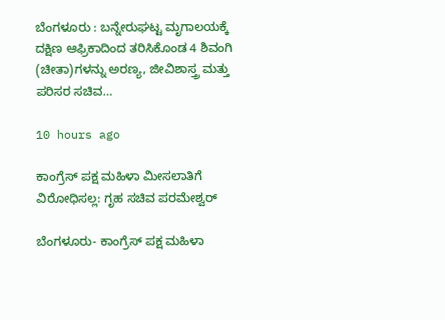ಬೆಂಗಳೂರು : ಬನ್ನೇರುಘಟ್ಟ ಮೃಗಾಲಯಕ್ಕೆ ದಕ್ಷಿಣ ಆಫ್ರಿಕಾದಿಂದ ತರಿಸಿಕೊಂಡ 4 ಶಿವಂಗಿ (ಚೀತಾ)ಗಳನ್ನು ಅರಣ್ಯ, ಜೀವಿಶಾಸ್ತ್ರ ಮತ್ತು ಪರಿಸರ ಸಚಿವ…

10 hours ago

ಕಾಂಗ್ರೆಸ್ ಪಕ್ಷ ಮಹಿಳಾ ಮೀಸಲಾತಿಗೆ ವಿರೋಧಿಸಲ್ಲ: ಗೃಹ ಸಚಿವ ಪರಮೇಶ್ವರ್

ಬೆಂಗಳೂರು- ಕಾಂಗ್ರೆಸ್ ಪಕ್ಷ ಮಹಿಳಾ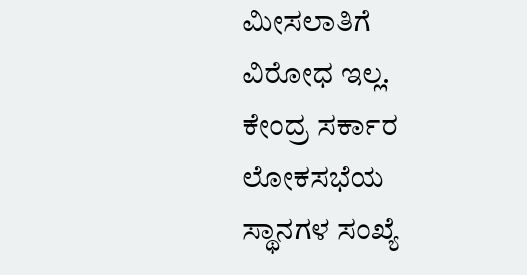ಮೀಸಲಾತಿಗೆ ವಿರೋಧ ಇಲ್ಲ. ಕೇಂದ್ರ ಸರ್ಕಾರ ಲೋಕಸಭೆಯ ಸ್ಥಾನಗಳ ಸಂಖ್ಯೆ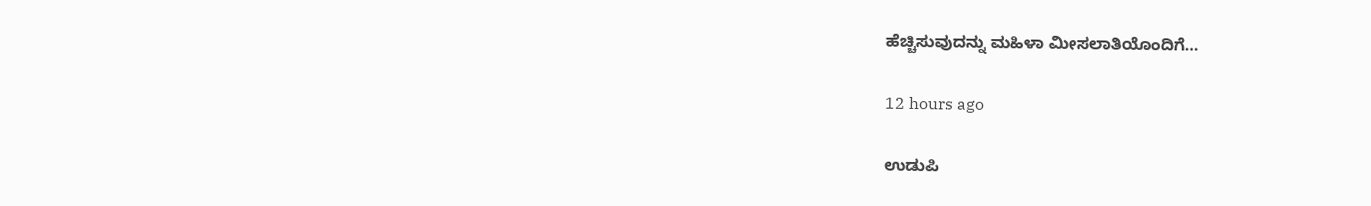ಹೆಚ್ಚಿಸುವುದನ್ನು ಮಹಿಳಾ ಮೀಸಲಾತಿಯೊಂದಿಗೆ…

12 hours ago

ಉಡುಪಿ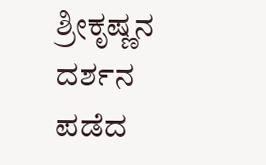ಶ್ರೀಕೃಷ್ಣನ ದರ್ಶನ ಪಡೆದ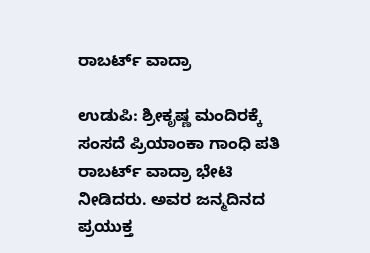ರಾಬರ್ಟ್‌ ವಾದ್ರಾ

ಉಡುಪಿ: ಶ್ರೀಕೃಷ್ಣ ಮಂದಿರಕ್ಕೆ ಸಂಸದೆ ಪ್ರಿಯಾಂಕಾ ಗಾಂಧಿ ಪತಿ ರಾಬರ್ಟ್‌ ವಾದ್ರಾ ಭೇಟಿ ನೀಡಿದರು. ಅವರ ಜನ್ಮದಿನದ ಪ್ರಯುಕ್ತ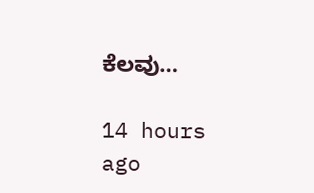ಕೆಲವು…

14 hours ago